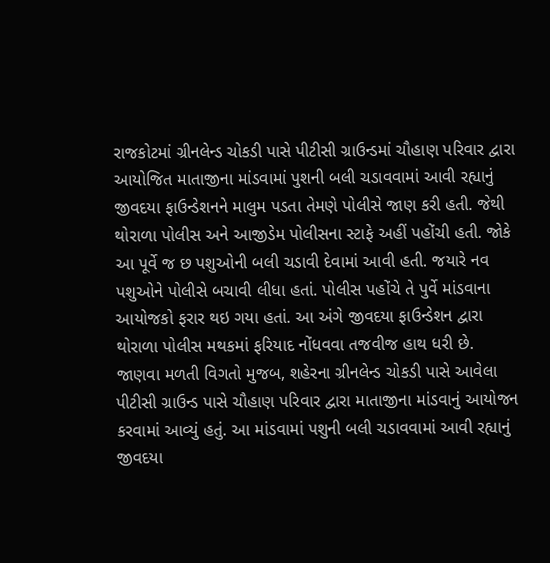રાજકોટમાં ગ્રીનલેન્ડ ચોકડી પાસે પીટીસી ગ્રાઉન્ડમાં ચૌહાણ પરિવાર દ્વારા આયોજિત માતાજીના માંડવામાં પુશની બલી ચડાવવામાં આવી રહ્યાનું જીવદયા ફાઉન્ડેશનને માલુમ પડતા તેમણે પોલીસે જાણ કરી હતી. જેથી થોરાળા પોલીસ અને આજીડેમ પોલીસના સ્ટાફે અહીં પહોંચી હતી. જોકે આ પૂર્વે જ છ પશુઓની બલી ચડાવી દેવામાં આવી હતી. જયારે નવ પશુઓને પોલીસે બચાવી લીધા હતાં. પોલીસ પહોંચે તે પુર્વે માંડવાના આયોજકો ફરાર થઇ ગયા હતાં. આ અંગે જીવદયા ફાઉન્ડેશન દ્વારા થોરાળા પોલીસ મથકમાં ફરિયાદ નોંધવવા તજવીજ હાથ ધરી છે.
જાણવા મળતી વિગતો મુજબ, શહેરના ગ્રીનલેન્ડ ચોકડી પાસે આવેલા પીટીસી ગ્રાઉન્ડ પાસે ચૌહાણ પરિવાર દ્વારા માતાજીના માંડવાનું આયોજન કરવામાં આવ્યું હતું. આ માંડવામાં પશુની બલી ચડાવવામાં આવી રહ્યાનું જીવદયા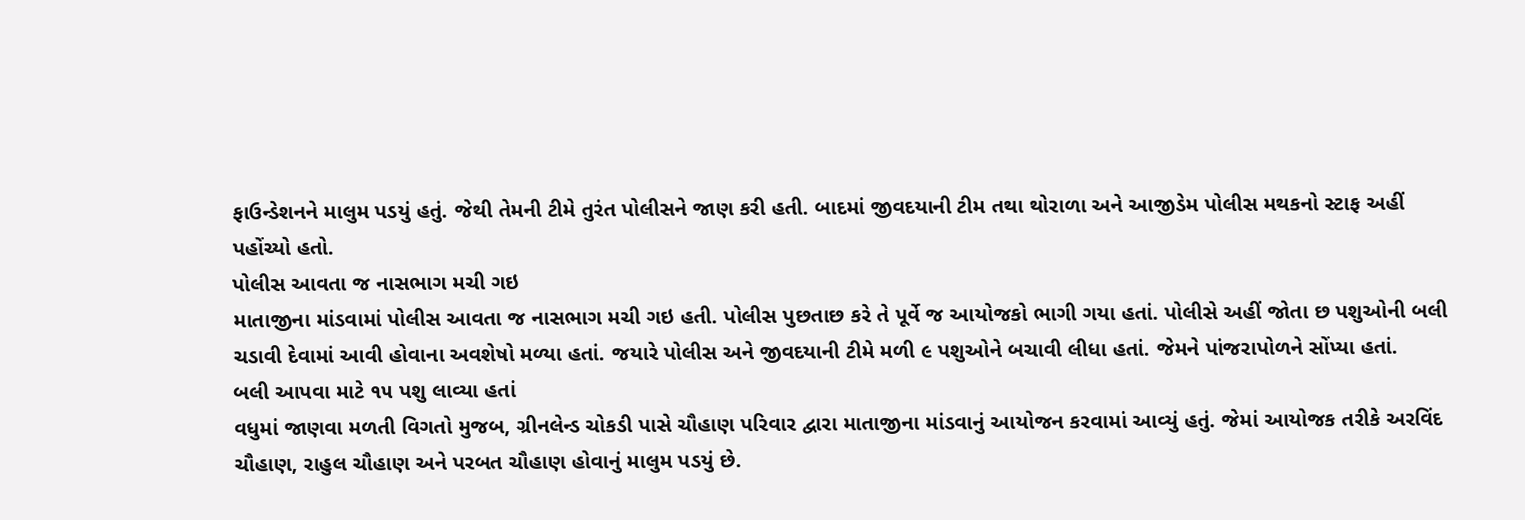ફાઉન્ડેશનને માલુમ પડયું હતું. જેથી તેમની ટીમે તુરંત પોલીસને જાણ કરી હતી. બાદમાં જીવદયાની ટીમ તથા થોરાળા અને આજીડેમ પોલીસ મથકનો સ્ટાફ અહીં પહોંચ્યો હતો.
પોલીસ આવતા જ નાસભાગ મચી ગઇ
માતાજીના માંડવામાં પોલીસ આવતા જ નાસભાગ મચી ગઇ હતી. પોલીસ પુછતાછ કરે તે પૂર્વે જ આયોજકો ભાગી ગયા હતાં. પોલીસે અહીં જોતા છ પશુઓની બલી ચડાવી દેવામાં આવી હોવાના અવશેષો મળ્યા હતાં. જયારે પોલીસ અને જીવદયાની ટીમે મળી ૯ પશુઓને બચાવી લીધા હતાં. જેમને પાંજરાપોળને સોંપ્યા હતાં.
બલી આપવા માટે ૧૫ પશુ લાવ્યા હતાં
વધુમાં જાણવા મળતી વિગતો મુજબ, ગ્રીનલેન્ડ ચોકડી પાસે ચૌહાણ પરિવાર દ્વારા માતાજીના માંડવાનું આયોજન કરવામાં આવ્યું હતું. જેમાં આયોજક તરીકે અરવિંદ ચૌહાણ, રાહુલ ચૌહાણ અને પરબત ચૌહાણ હોવાનું માલુમ પડયું છે.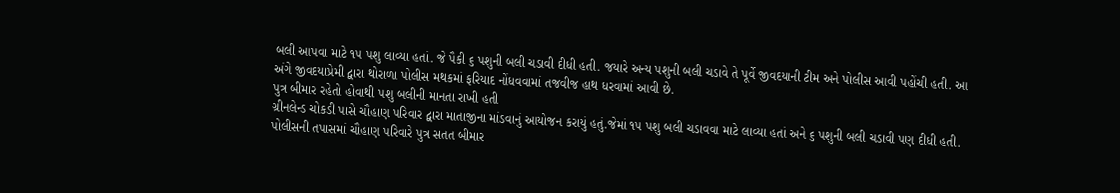બલી આપવા માટે ૧૫ પશુ લાવ્યા હતાં. જે પૈકી ૬ પશુની બલી ચડાવી દીધી હતી. જયારે અન્ય પશુની બલી ચડાવે તે પૂર્વે જીવદયાની ટીમ અને પોલીસ આવી પહોંચી હતી. આ અંગે જીવદયાપ્રેમી દ્વારા થોરાળા પોલીસ મથકમાં ફરિયાદ નોંધવવામાં તજવીજ હાથ ધરવામાં આવી છે.
પુત્ર બીમાર રહેતો હોવાથી પશુ બલીની માનતા રાખી હતી
ગ્રીનલેન્ડ ચોકડી પાસે ચૌહાણ પરિવાર દ્વારા માતાજીના માંડવાનું આયોજન કરાયું હતું.જેમાં ૧૫ પશુ બલી ચડાવવા માટે લાવ્યા હતાં અને ૬ પશુની બલી ચડાવી પણ દીધી હતી. પોલીસની તપાસમાં ચૌહાણ પરિવારે પુત્ર સતત બીમાર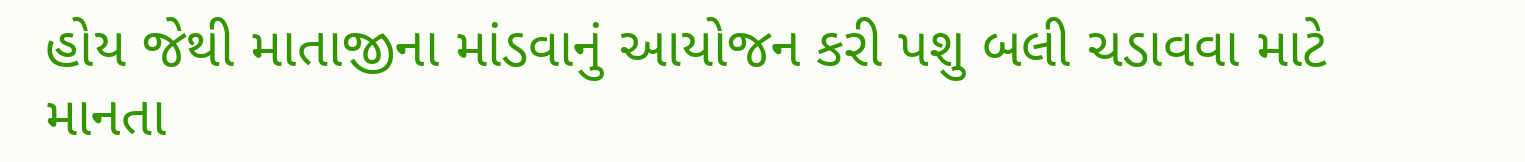હોય જેથી માતાજીના માંડવાનું આયોજન કરી પશુ બલી ચડાવવા માટે માનતા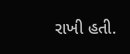રાખી હતી.